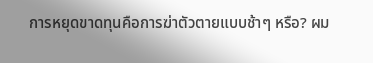การหยุดขาดทุนคือการฆ่าตัวตายแบบช้าๆ หรือ? ผม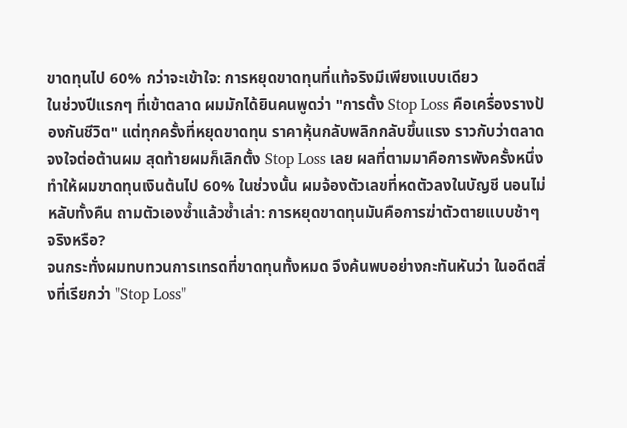ขาดทุนไป 60% กว่าจะเข้าใจ: การหยุดขาดทุนที่แท้จริงมีเพียงแบบเดียว
ในช่วงปีแรกๆ ที่เข้าตลาด ผมมักได้ยินคนพูดว่า "การตั้ง Stop Loss คือเครื่องรางป้องกันชีวิต" แต่ทุกครั้งที่หยุดขาดทุน ราคาหุ้นกลับพลิกกลับขึ้นแรง ราวกับว่าตลาดจงใจต่อต้านผม สุดท้ายผมก็เลิกตั้ง Stop Loss เลย ผลที่ตามมาคือการพังครั้งหนึ่งทำให้ผมขาดทุนเงินต้นไป 60% ในช่วงนั้น ผมจ้องตัวเลขที่หดตัวลงในบัญชี นอนไม่หลับทั้งคืน ถามตัวเองซ้ำแล้วซ้ำเล่า: การหยุดขาดทุนมันคือการฆ่าตัวตายแบบช้าๆ จริงหรือ?
จนกระทั่งผมทบทวนการเทรดที่ขาดทุนทั้งหมด จึงค้นพบอย่างกะทันหันว่า ในอดีตสิ่งที่เรียกว่า "Stop Loss"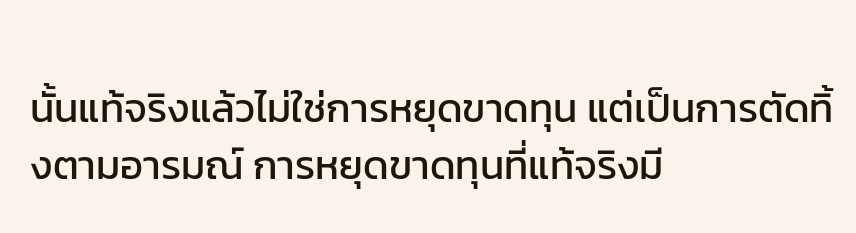นั้นแท้จริงแล้วไม่ใช่การหยุดขาดทุน แต่เป็นการตัดทิ้งตามอารมณ์ การหยุดขาดทุนที่แท้จริงมี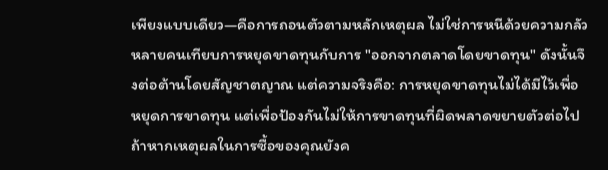เพียงแบบเดียว—คือการถอนตัวตามหลักเหตุผล ไม่ใช่การหนีด้วยความกลัว
หลายคนเทียบการหยุดขาดทุนกับการ "ออกจากตลาดโดยขาดทุน" ดังนั้นจึงต่อต้านโดยสัญชาตญาณ แต่ความจริงคือ: การหยุดขาดทุนไม่ได้มีไว้เพื่อหยุดการขาดทุน แต่เพื่อป้องกันไม่ให้การขาดทุนที่ผิดพลาดขยายตัวต่อไป ถ้าหากเหตุผลในการซื้อของคุณยังค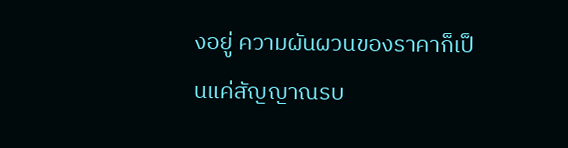งอยู่ ความผันผวนของราคาก็เป็นแค่สัญญาณรบ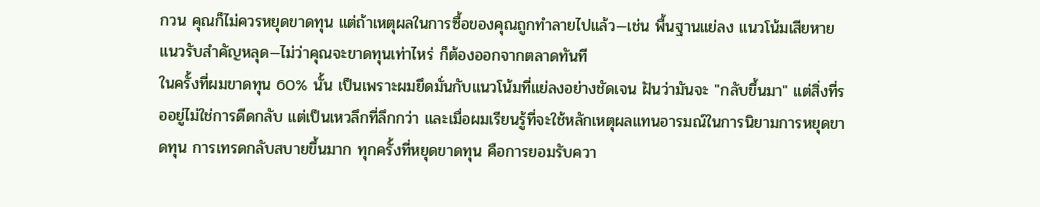กวน คุณก็ไม่ควรหยุดขาดทุน แต่ถ้าเหตุผลในการซื้อของคุณถูกทำลายไปแล้ว—เช่น พื้นฐานแย่ลง แนวโน้มเสียหาย แนวรับสำคัญหลุด—ไม่ว่าคุณจะขาดทุนเท่าไหร่ ก็ต้องออกจากตลาดทันที
ในครั้งที่ผมขาดทุน 60% นั้น เป็นเพราะผมยึดมั่นกับแนวโน้มที่แย่ลงอย่างชัดเจน ฝันว่ามันจะ "กลับขึ้นมา" แต่สิ่งที่รออยู่ไม่ใช่การดีดกลับ แต่เป็นเหวลึกที่ลึกกว่า และเมื่อผมเรียนรู้ที่จะใช้หลักเหตุผลแทนอารมณ์ในการนิยามการหยุดขาดทุน การเทรดกลับสบายขึ้นมาก ทุกครั้งที่หยุดขาดทุน คือการยอมรับควา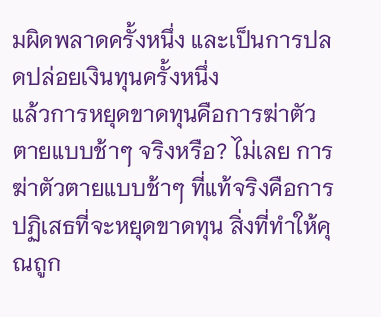มผิดพลาดครั้งหนึ่ง และเป็นการปลดปล่อยเงินทุนครั้งหนึ่ง
แล้วการหยุดขาดทุนคือการฆ่าตัวตายแบบช้าๆ จริงหรือ? ไม่เลย การฆ่าตัวตายแบบช้าๆ ที่แท้จริงคือการปฏิเสธที่จะหยุดขาดทุน สิ่งที่ทำให้คุณถูก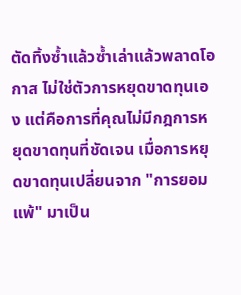ตัดทิ้งซ้ำแล้วซ้ำเล่าแล้วพลาดโอกาส ไม่ใช่ตัวการหยุดขาดทุนเอง แต่คือการที่คุณไม่มีกฎการหยุดขาดทุนที่ชัดเจน เมื่อการหยุดขาดทุนเปลี่ยนจาก "การยอมแพ้" มาเป็น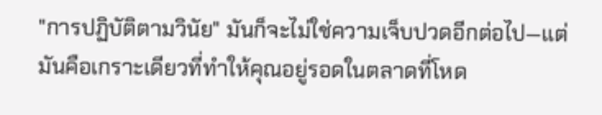"การปฏิบัติตามวินัย" มันก็จะไม่ใช่ความเจ็บปวดอีกต่อไป—แต่มันคือเกราะเดียวที่ทำให้คุณอยู่รอดในตลาดที่โหด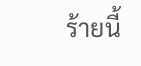ร้ายนี้